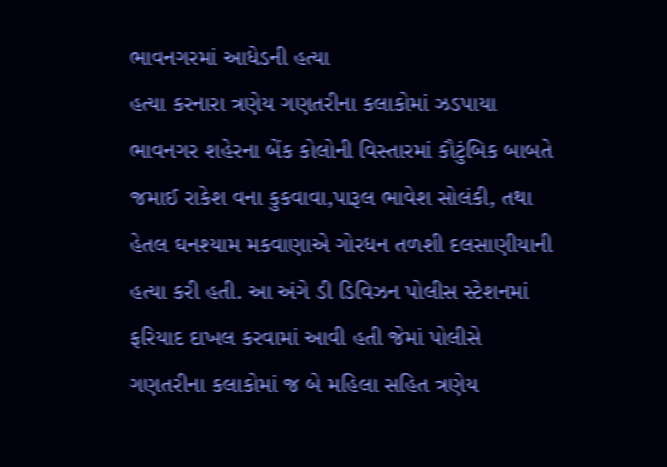ભાવનગરમાં આધેડની હત્યા
હત્યા કરનારા ત્રણેય ગણતરીના કલાકોમાં ઝડપાયા
ભાવનગર શહેરના બેંક કોલોની વિસ્તારમાં કૌટુંબિક બાબતે જમાઈ રાકેશ વના કુકવાવા,પારૂલ ભાવેશ સોલંકી, તથા હેતલ ઘનશ્યામ મકવાણાએ ગોરધન તળશી દલસાણીયાની હત્યા કરી હતી. આ અંગે ડી ડિવિઝન પોલીસ સ્ટેશનમાં ફરિયાદ દાખલ કરવામાં આવી હતી જેમાં પોલીસે ગણતરીના કલાકોમાં જ બે મહિલા સહિત ત્રણેય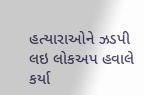હત્યારાઓને ઝડપી લઇ લોકઅપ હવાલે કર્યા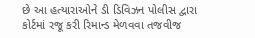છે આ હત્યારાઓને ડી ડિવિઝન પોલીસ દ્વારા કોર્ટમાં રજૂ કરી રિમાન્ડ મેળવવા તજવીજ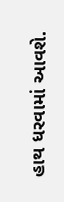હાથ ધરવામાં આવશે.